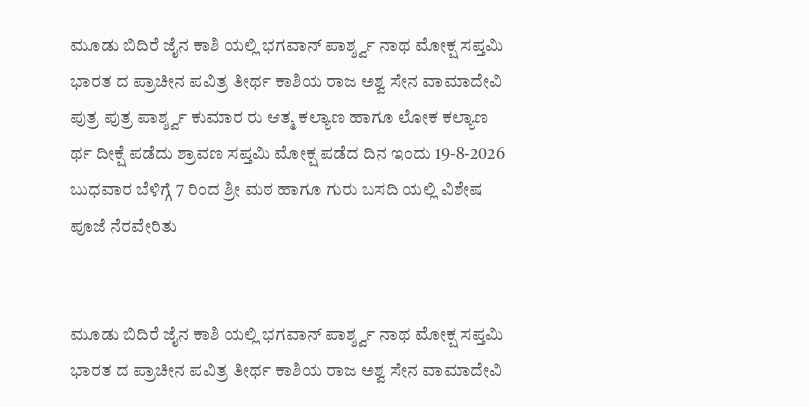ಮೂಡು ಬಿದಿರೆ ಜೈನ ಕಾಶಿ ಯಲ್ಲಿ ಭಗವಾನ್ ಪಾರ್ಶ್ಶ್ವ ನಾಥ ಮೋಕ್ಷ ಸಪ್ತಮಿ ಭಾರತ ದ ಪ್ರಾಚೀನ ಪವಿತ್ರ ತೀರ್ಥ ಕಾಶಿಯ ರಾಜ ಅಶ್ವ ಸೇನ ವಾಮಾದೇವಿ ಪುತ್ರ ಪುತ್ರ ಪಾರ್ಶ್ಶ್ವ ಕುಮಾರ ರು ಆತ್ಮ ಕಲ್ಯಾಣ ಹಾಗೂ ಲೋಕ ಕಲ್ಯಾಣ ರ್ಥ ದೀಕ್ಷೆ ಪಡೆದು ಶ್ರಾವಣ ಸಪ್ತಮಿ ಮೋಕ್ಷ ಪಡೆದ ದಿನ ಇಂದು 19-8-2026 ಬುಧವಾರ ಬೆಳಿಗ್ಗೆ 7 ರಿಂದ ಶ್ರೀ ಮಠ ಹಾಗೂ ಗುರು ಬಸದಿ ಯಲ್ಲಿ ವಿಶೇಷ ಪೂಜೆ ನೆರವೇರಿತು


ಮೂಡು ಬಿದಿರೆ ಜೈನ ಕಾಶಿ ಯಲ್ಲಿ ಭಗವಾನ್ ಪಾರ್ಶ್ಶ್ವ ನಾಥ ಮೋಕ್ಷ ಸಪ್ತಮಿ
ಭಾರತ ದ ಪ್ರಾಚೀನ ಪವಿತ್ರ ತೀರ್ಥ ಕಾಶಿಯ ರಾಜ ಅಶ್ವ ಸೇನ ವಾಮಾದೇವಿ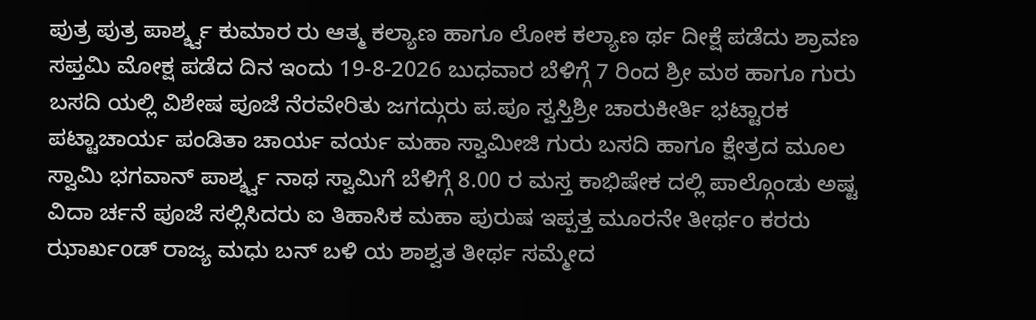ಪುತ್ರ ಪುತ್ರ ಪಾರ್ಶ್ಶ್ವ ಕುಮಾರ ರು ಆತ್ಮ ಕಲ್ಯಾಣ ಹಾಗೂ ಲೋಕ ಕಲ್ಯಾಣ ರ್ಥ ದೀಕ್ಷೆ ಪಡೆದು ಶ್ರಾವಣ ಸಪ್ತಮಿ ಮೋಕ್ಷ ಪಡೆದ ದಿನ ಇಂದು 19-8-2026 ಬುಧವಾರ ಬೆಳಿಗ್ಗೆ 7 ರಿಂದ ಶ್ರೀ ಮಠ ಹಾಗೂ ಗುರು ಬಸದಿ ಯಲ್ಲಿ ವಿಶೇಷ ಪೂಜೆ ನೆರವೇರಿತು ಜಗದ್ಗುರು ಪ.ಪೂ ಸ್ವಸ್ತಿಶ್ರೀ ಚಾರುಕೀರ್ತಿ ಭಟ್ಟಾರಕ ಪಟ್ಟಾಚಾರ್ಯ ಪಂಡಿತಾ ಚಾರ್ಯ ವರ್ಯ ಮಹಾ ಸ್ವಾಮೀಜಿ ಗುರು ಬಸದಿ ಹಾಗೂ ಕ್ಷೇತ್ರದ ಮೂಲ ಸ್ವಾಮಿ ಭಗವಾನ್ ಪಾರ್ಶ್ಶ್ವ ನಾಥ ಸ್ವಾಮಿಗೆ ಬೆಳಿಗ್ಗೆ 8.00 ರ ಮಸ್ತ ಕಾಭಿಷೇಕ ದಲ್ಲಿ ಪಾಲ್ಗೊಂಡು ಅಷ್ಟ ವಿದಾ ರ್ಚನೆ ಪೂಜೆ ಸಲ್ಲಿಸಿದರು ಐ ತಿಹಾಸಿಕ ಮಹಾ ಪುರುಷ ಇಪ್ಪತ್ತ ಮೂರನೇ ತೀರ್ಥo ಕರರು ಝಾರ್ಖoಡ್ ರಾಜ್ಯ ಮಧು ಬನ್ ಬಳಿ ಯ ಶಾಶ್ವತ ತೀರ್ಥ ಸಮ್ಮೇದ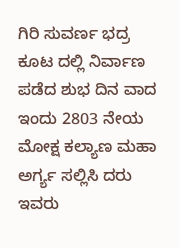ಗಿರಿ ಸುವರ್ಣ ಭದ್ರ ಕೂಟ ದಲ್ಲಿ ನಿರ್ವಾಣ ಪಡೆದ ಶುಭ ದಿನ ವಾದ ಇಂದು 2803 ನೇಯ ಮೋಕ್ಷ ಕಲ್ಯಾಣ ಮಹಾ ಅರ್ಗ್ಯ ಸಲ್ಲಿಸಿ ದರು
ಇವರು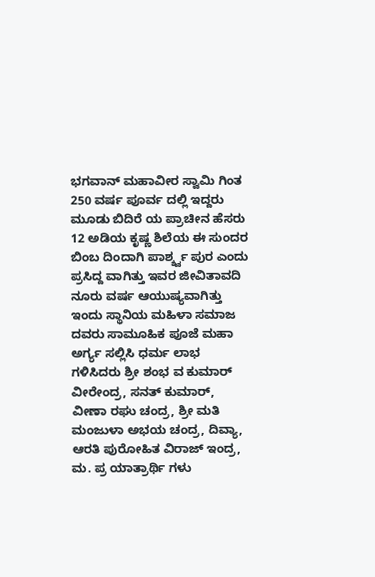ಭಗವಾನ್ ಮಹಾವೀರ ಸ್ವಾಮಿ ಗಿಂತ 250 ವರ್ಷ ಪೂರ್ವ ದಲ್ಲಿ ಇದ್ದರು
ಮೂಡು ಬಿದಿರೆ ಯ ಪ್ರಾಚೀನ ಹೆಸರು 12 ಅಡಿಯ ಕೃಷ್ಣ ಶಿಲೆಯ ಈ ಸುಂದರ ಬಿಂಬ ದಿಂದಾಗಿ ಪಾರ್ಶ್ಶ್ವ ಪುರ ಎಂದು ಪ್ರಸಿದ್ದ ವಾಗಿತ್ತು ಇವರ ಜೀವಿತಾವದಿ ನೂರು ವರ್ಷ ಆಯುಷ್ಯವಾಗಿತ್ತು ಇಂದು ಸ್ಥಾನಿಯ ಮಹಿಳಾ ಸಮಾಜ ದವರು ಸಾಮೂಹಿಕ ಪೂಜೆ ಮಹಾ ಅರ್ಗ್ಯ ಸಲ್ಲಿಸಿ ಧರ್ಮ ಲಾಭ ಗಳಿಸಿದರು ಶ್ರೀ ಶಂಭ ವ ಕುಮಾರ್ ವೀರೇಂದ್ರ, ಸನತ್ ಕುಮಾರ್, ವೀಣಾ ರಘು ಚಂದ್ರ, ಶ್ರೀ ಮತಿ ಮಂಜುಳಾ ಅಭಯ ಚಂದ್ರ, ದಿವ್ಯಾ, ಆರತಿ ಪುರೋಹಿತ ವಿರಾಜ್ ಇಂದ್ರ, ಮ. ಪ್ರ ಯಾತ್ರಾರ್ಥಿ ಗಳು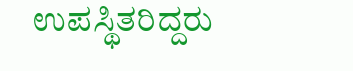ಉಪಸ್ಥಿತರಿದ್ದರು